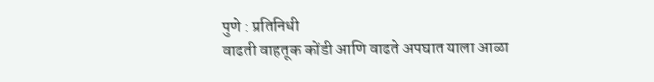पुणे : प्रतिनिधी
वाढती वाहतूक कोंडी आणि वाढते अपघात याला आळा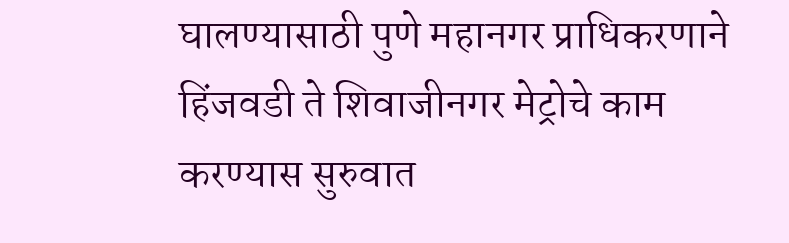घालण्यासाठी पुणे महानगर प्राधिकरणाने हिंजवडी ते शिवाजीनगर मेट्रोचे काम करण्यास सुरुवात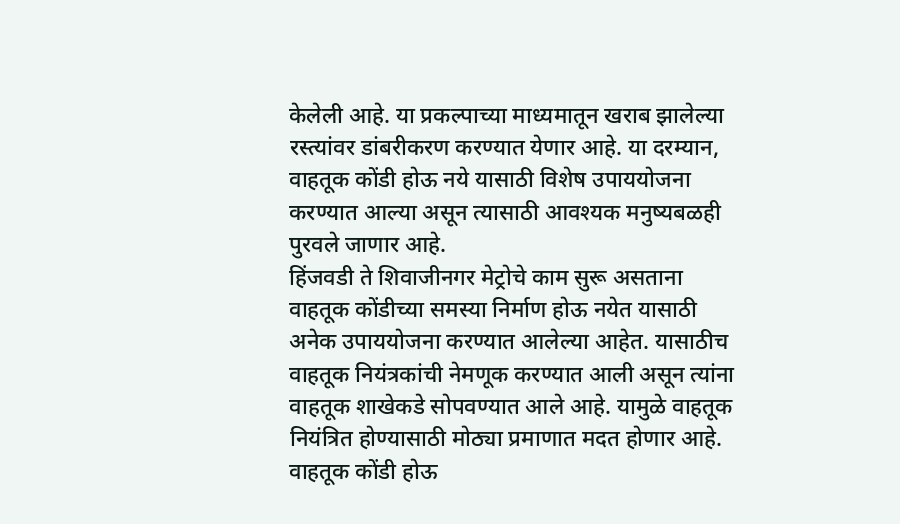केलेली आहे. या प्रकल्पाच्या माध्यमातून खराब झालेल्या रस्त्यांवर डांबरीकरण करण्यात येणार आहे. या दरम्यान, वाहतूक कोंडी होऊ नये यासाठी विशेष उपाययोजना करण्यात आल्या असून त्यासाठी आवश्यक मनुष्यबळही पुरवले जाणार आहे.
हिंजवडी ते शिवाजीनगर मेट्रोचे काम सुरू असताना वाहतूक कोंडीच्या समस्या निर्माण होऊ नयेत यासाठी अनेक उपाययोजना करण्यात आलेल्या आहेत. यासाठीच वाहतूक नियंत्रकांची नेमणूक करण्यात आली असून त्यांना वाहतूक शाखेकडे सोपवण्यात आले आहे. यामुळे वाहतूक नियंत्रित होण्यासाठी मोठ्या प्रमाणात मदत होणार आहे.
वाहतूक कोंडी होऊ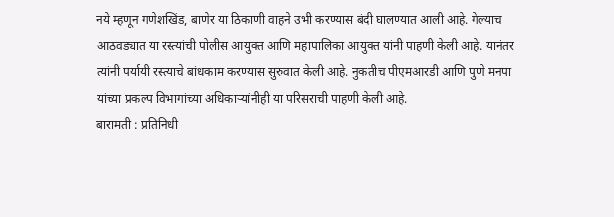नये म्हणून गणेशखिंड, बाणेर या ठिकाणी वाहने उभी करण्यास बंदी घालण्यात आली आहे. गेल्याच आठवड्यात या रस्त्यांची पोलीस आयुक्त आणि महापालिका आयुक्त यांनी पाहणी केली आहे. यानंतर त्यांनी पर्यायी रस्त्याचे बांधकाम करण्यास सुरुवात केली आहे. नुकतीच पीएमआरडी आणि पुणे मनपा यांच्या प्रकल्प विभागांच्या अधिकाऱ्यांनीही या परिसराची पाहणी केली आहे.
बारामती : प्रतिनिधी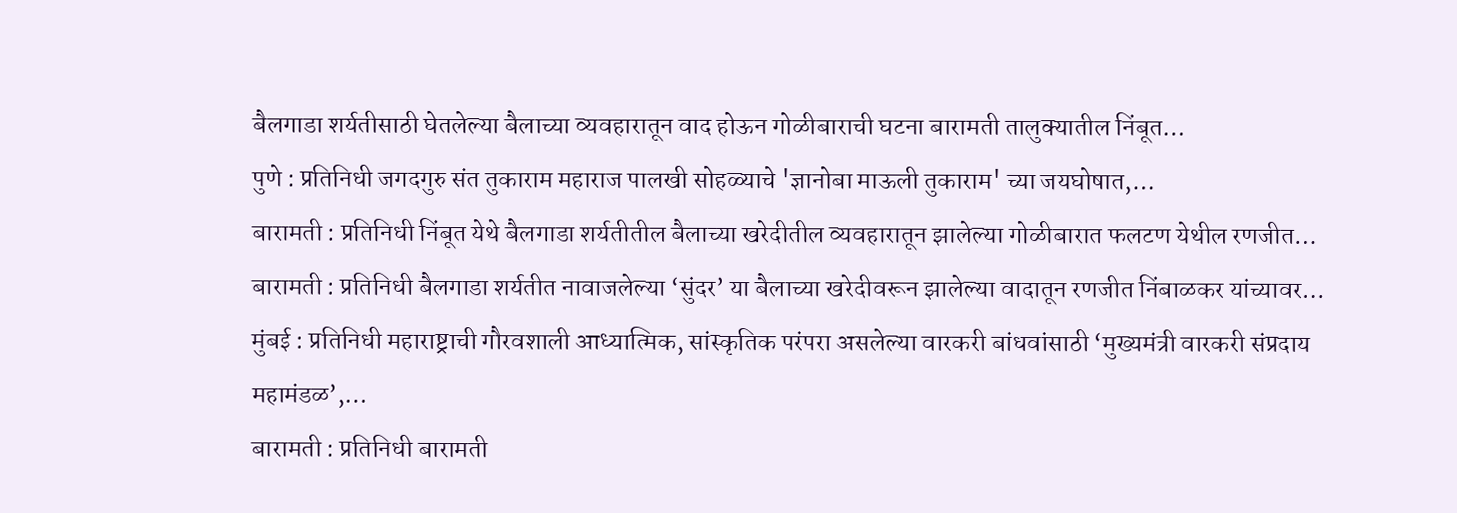बैलगाडा शर्यतीसाठी घेतलेल्या बैलाच्या व्यवहारातून वाद होऊन गोळीबाराची घटना बारामती तालुक्यातील निंबूत…
पुणे : प्रतिनिधी जगदगुरु संत तुकाराम महाराज पालखी सोहळ्याचे 'ज्ञानोबा माऊली तुकाराम' च्या जयघोषात,…
बारामती : प्रतिनिधी निंबूत येथे बैलगाडा शर्यतीतील बैलाच्या खरेदीतील व्यवहारातून झालेल्या गोळीबारात फलटण येथील रणजीत…
बारामती : प्रतिनिधी बैलगाडा शर्यतीत नावाजलेल्या ‘सुंदर’ या बैलाच्या खरेदीवरून झालेल्या वादातून रणजीत निंबाळकर यांच्यावर…
मुंबई : प्रतिनिधी महाराष्ट्राची गौरवशाली आध्यात्मिक, सांस्कृतिक परंपरा असलेल्या वारकरी बांधवांसाठी ‘मुख्यमंत्री वारकरी संप्रदाय महामंडळ’,…
बारामती : प्रतिनिधी बारामती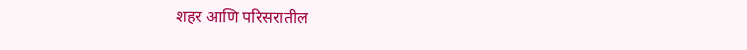शहर आणि परिसरातील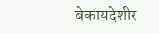बेकायदेशीर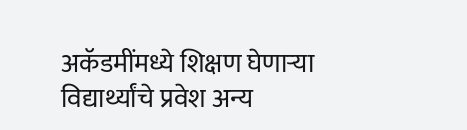अकॅडमींमध्ये शिक्षण घेणाऱ्या विद्यार्थ्यांचे प्रवेश अन्य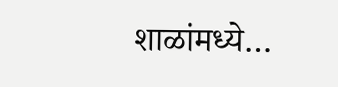शाळांमध्ये…